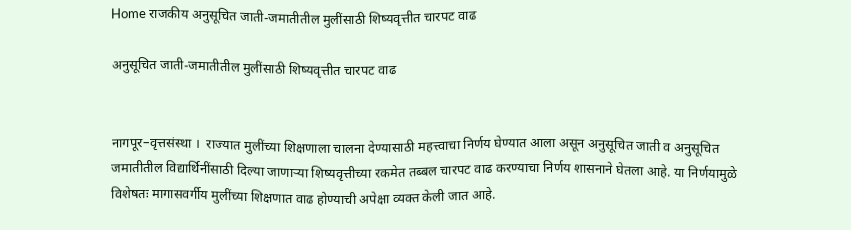Home राजकीय अनुसूचित जाती-जमातीतील मुलींसाठी शिष्यवृत्तीत चारपट वाढ

अनुसूचित जाती-जमातीतील मुलींसाठी शिष्यवृत्तीत चारपट वाढ


नागपूर–वृत्तसंस्था ।  राज्यात मुलींच्या शिक्षणाला चालना देण्यासाठी महत्त्वाचा निर्णय घेण्यात आला असून अनुसूचित जाती व अनुसूचित जमातीतील विद्यार्थिनींसाठी दिल्या जाणाऱ्या शिष्यवृत्तीच्या रकमेत तब्बल चारपट वाढ करण्याचा निर्णय शासनाने घेतला आहे. या निर्णयामुळे विशेषतः मागासवर्गीय मुलींच्या शिक्षणात वाढ होण्याची अपेक्षा व्यक्त केली जात आहे.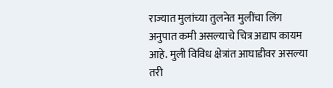राज्यात मुलांच्या तुलनेत मुलींचा लिंग अनुपात कमी असल्याचे चित्र अद्याप कायम आहे. मुली विविध क्षेत्रांत आघाडीवर असल्या तरी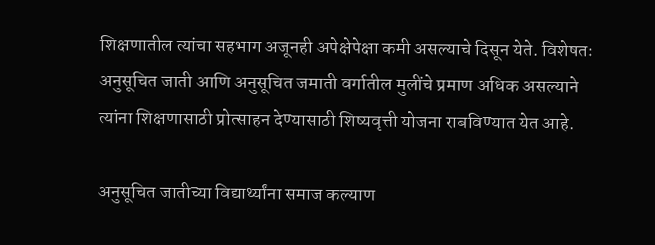शिक्षणातील त्यांचा सहभाग अजूनही अपेक्षेपेक्षा कमी असल्याचे दिसून येते. विशेषतः अनुसूचित जाती आणि अनुसूचित जमाती वर्गातील मुलींचे प्रमाण अधिक असल्याने त्यांना शिक्षणासाठी प्रोत्साहन देण्यासाठी शिष्यवृत्ती योजना राबविण्यात येत आहे.

अनुसूचित जातीच्या विद्यार्थ्यांना समाज कल्याण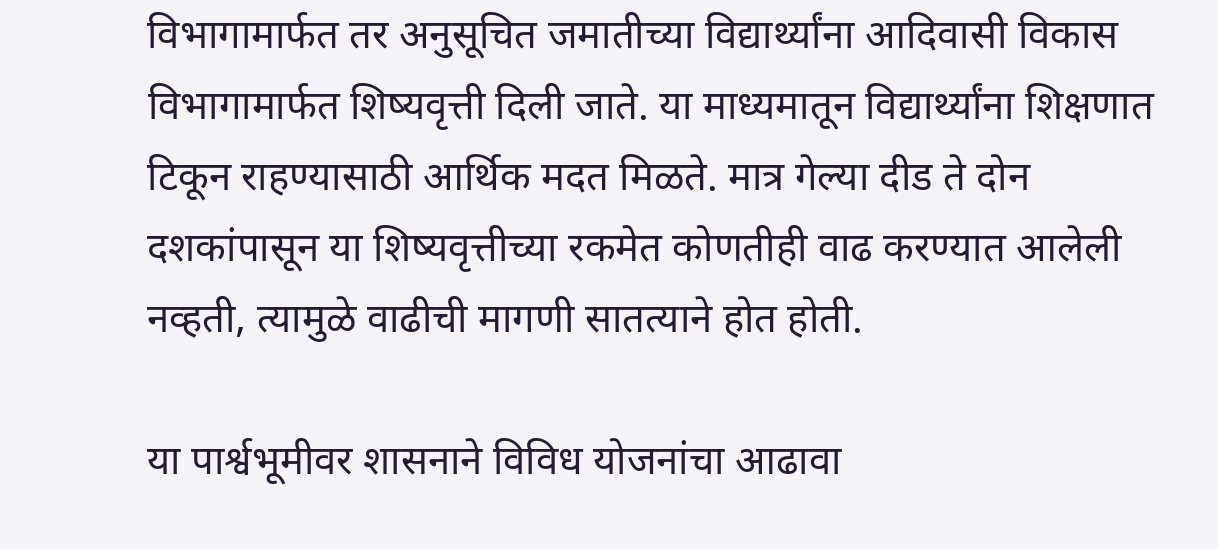विभागामार्फत तर अनुसूचित जमातीच्या विद्यार्थ्यांना आदिवासी विकास विभागामार्फत शिष्यवृत्ती दिली जाते. या माध्यमातून विद्यार्थ्यांना शिक्षणात टिकून राहण्यासाठी आर्थिक मदत मिळते. मात्र गेल्या दीड ते दोन दशकांपासून या शिष्यवृत्तीच्या रकमेत कोणतीही वाढ करण्यात आलेली नव्हती, त्यामुळे वाढीची मागणी सातत्याने होत होती.

या पार्श्वभूमीवर शासनाने विविध योजनांचा आढावा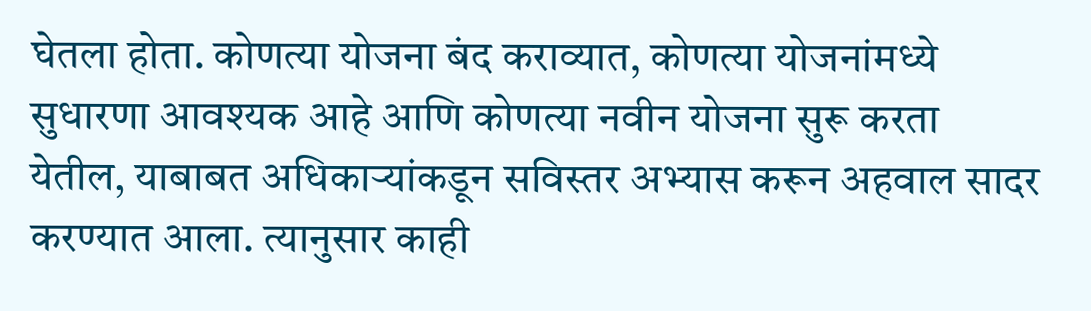घेतला होता. कोणत्या योजना बंद कराव्यात, कोणत्या योजनांमध्ये सुधारणा आवश्यक आहे आणि कोणत्या नवीन योजना सुरू करता येतील, याबाबत अधिकाऱ्यांकडून सविस्तर अभ्यास करून अहवाल सादर करण्यात आला. त्यानुसार काही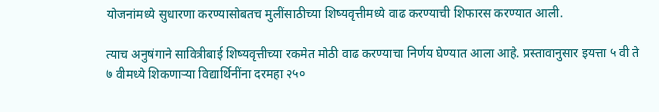योजनांमध्ये सुधारणा करण्यासोबतच मुलींसाठीच्या शिष्यवृत्तीमध्ये वाढ करण्याची शिफारस करण्यात आली.

त्याच अनुषंगाने सावित्रीबाई शिष्यवृत्तीच्या रकमेत मोठी वाढ करण्याचा निर्णय घेण्यात आला आहे. प्रस्तावानुसार इयत्ता ५ वी ते ७ वीमध्ये शिकणाऱ्या विद्यार्थिनींना दरमहा २५०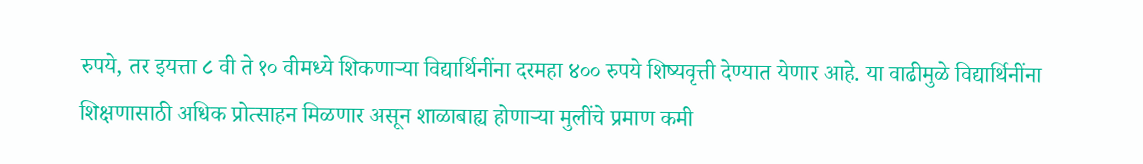रुपये, तर इयत्ता ८ वी ते १० वीमध्ये शिकणाऱ्या विद्यार्थिनींना दरमहा ४०० रुपये शिष्यवृत्ती देण्यात येणार आहे. या वाढीमुळे विद्यार्थिनींना शिक्षणासाठी अधिक प्रोत्साहन मिळणार असून शाळाबाह्य होणाऱ्या मुलींचे प्रमाण कमी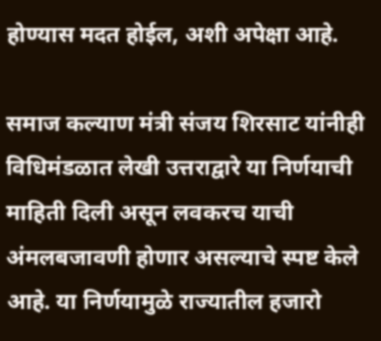होण्यास मदत होईल, अशी अपेक्षा आहे.

समाज कल्याण मंत्री संजय शिरसाट यांनीही विधिमंडळात लेखी उत्तराद्वारे या निर्णयाची माहिती दिली असून लवकरच याची अंमलबजावणी होणार असल्याचे स्पष्ट केले आहे. या निर्णयामुळे राज्यातील हजारो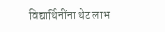विद्यार्थिनींना थेट लाभ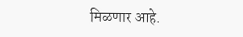मिळणार आहे.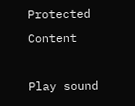Protected Content

Play sound